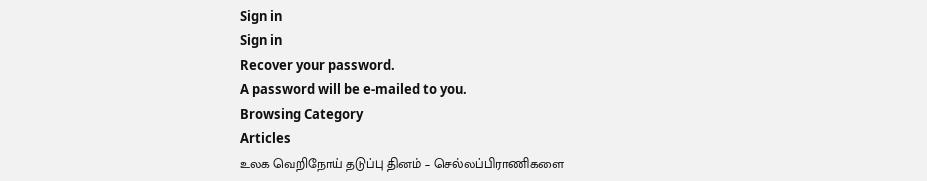Sign in
Sign in
Recover your password.
A password will be e-mailed to you.
Browsing Category
Articles
உலக வெறிநோய் தடுப்பு தினம் – செல்லப்பிராணிகளை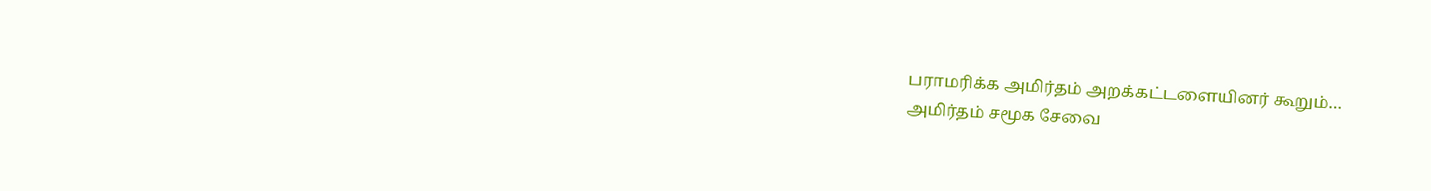பராமரிக்க அமிர்தம் அறக்கட்டளையினர் கூறும்…
அமிர்தம் சமூக சேவை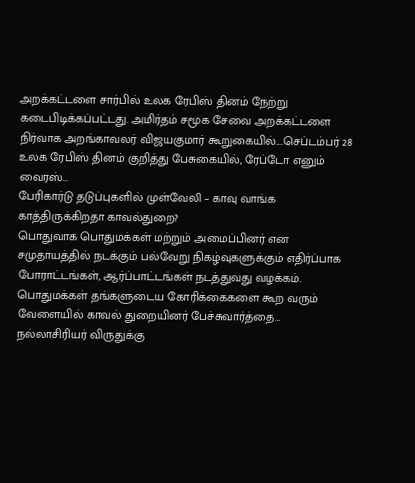அறக்கட்டளை சார்பில் உலக ரேபிஸ் தினம் நேற்று கடைபிடிக்கப்பட்டது. அமிர்தம் சமூக சேவை அறக்கட்டளை நிர்வாக அறங்காவலர் விஜயகுமார் கூறுகையில்....செப்டம்பர் 28 உலக ரேபிஸ் தினம் குறித்து பேசுகையில், ரேப்டோ எனும் வைரஸ்…
பேரிகார்டு தடுப்புகளில் முள்வேலி – காவு வாங்க காத்திருக்கிறதா காவல்துறை?
பொதுவாக பொதுமக்கள் மற்றும் அமைப்பினர் என சமுதாயத்தில் நடக்கும் பல்வேறு நிகழ்வுகளுக்கும் எதிர்ப்பாக போராட்டங்கள், ஆர்ப்பாட்டங்கள் நடத்துவது வழக்கம். பொதுமக்கள் தங்களுடைய கோரிக்கைகளை கூற வரும் வேளையில் காவல் துறையினர் பேச்சுவார்த்தை…
நல்லாசிரியர் விருதுக்கு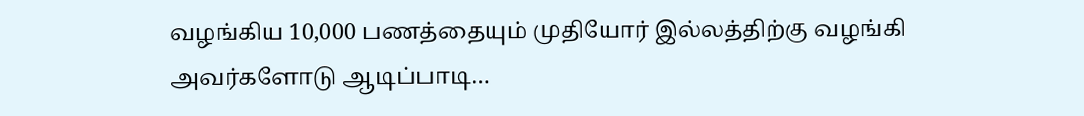வழங்கிய 10,000 பணத்தையும் முதியோர் இல்லத்திற்கு வழங்கி அவர்களோடு ஆடிப்பாடி…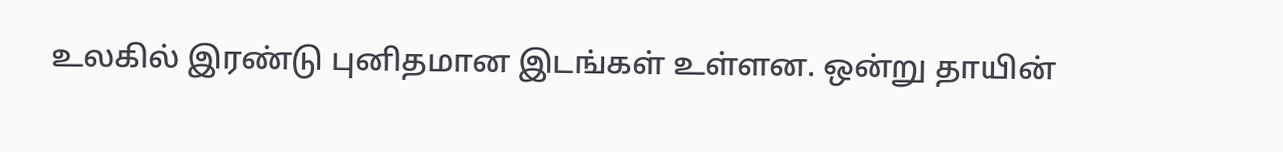உலகில் இரண்டு புனிதமான இடங்கள் உள்ளன. ஒன்று தாயின்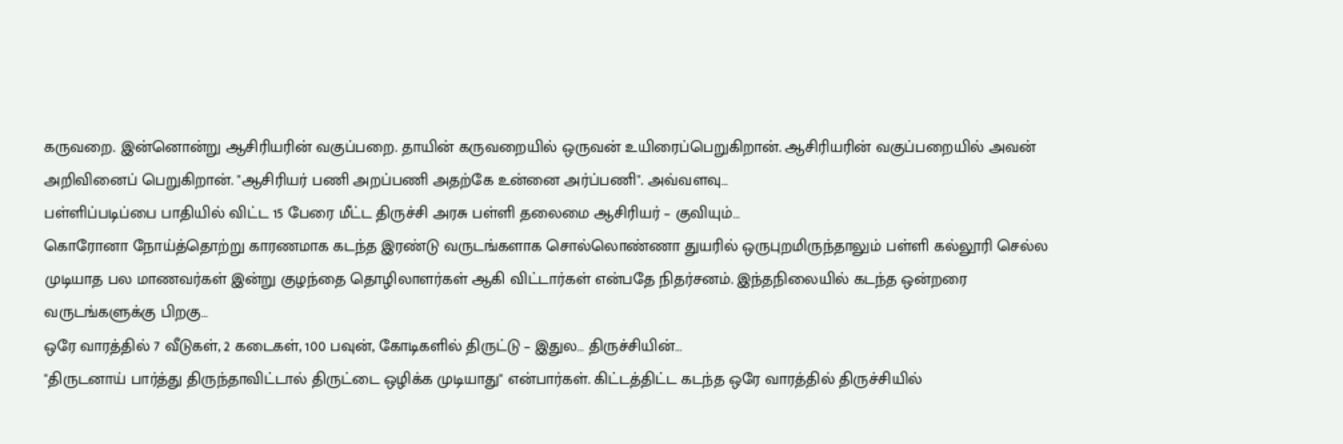கருவறை. இன்னொன்று ஆசிரியரின் வகுப்பறை. தாயின் கருவறையில் ஒருவன் உயிரைப்பெறுகிறான். ஆசிரியரின் வகுப்பறையில் அவன் அறிவினைப் பெறுகிறான். "ஆசிரியர் பணி அறப்பணி அதற்கே உன்னை அர்ப்பணி". அவ்வளவு…
பள்ளிப்படிப்பை பாதியில் விட்ட 15 பேரை மீட்ட திருச்சி அரசு பள்ளி தலைமை ஆசிரியர் – குவியும்…
கொரோனா நோய்த்தொற்று காரணமாக கடந்த இரண்டு வருடங்களாக சொல்லொண்ணா துயரில் ஒருபுறமிருந்தாலும் பள்ளி கல்லூரி செல்ல முடியாத பல மாணவர்கள் இன்று குழந்தை தொழிலாளர்கள் ஆகி விட்டார்கள் என்பதே நிதர்சனம். இந்தநிலையில் கடந்த ஒன்றரை வருடங்களுக்கு பிறகு…
ஒரே வாரத்தில் 7 வீடுகள், 2 கடைகள், 100 பவுன், கோடிகளில் திருட்டு – இதுல… திருச்சியின்…
"திருடனாய் பார்த்து திருந்தாவிட்டால் திருட்டை ஒழிக்க முடியாது" என்பார்கள். கிட்டத்திட்ட கடந்த ஒரே வாரத்தில் திருச்சியில்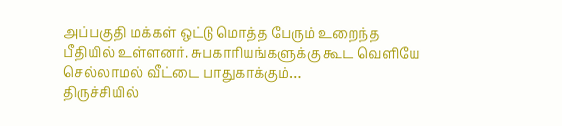அப்பகுதி மக்கள் ஒட்டு மொத்த பேரும் உறைந்த பீதியில் உள்ளனர். சுபகாரியங்களுக்கு கூட வெளியே செல்லாமல் வீட்டை பாதுகாக்கும்…
திருச்சியில்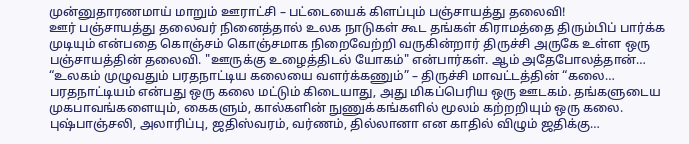முன்னுதாரணமாய் மாறும் ஊராட்சி – பட்டையைக் கிளப்பும் பஞ்சாயத்து தலைவி!
ஊர் பஞ்சாயத்து தலைவர் நினைத்தால் உலக நாடுகள் கூட தங்கள் கிராமத்தை திரும்பிப் பார்க்க முடியும் என்பதை கொஞ்சம் கொஞ்சமாக நிறைவேற்றி வருகின்றார் திருச்சி அருகே உள்ள ஒரு பஞ்சாயத்தின் தலைவி. "ஊருக்கு உழைத்திடல் யோகம்" என்பார்கள். ஆம் அதேபோலத்தான்…
“உலகம் முழுவதும் பரதநாட்டிய கலையை வளர்க்கணும்” – திருச்சி மாவட்டத்தின் “கலை…
பரதநாட்டியம் என்பது ஒரு கலை மட்டும் கிடையாது, அது மிகப்பெரிய ஒரு ஊடகம். தங்களுடைய முகபாவங்களையும், கைகளும், கால்களின் நுணுக்கங்களில் மூலம் கற்றறியும் ஒரு கலை. புஷ்பாஞ்சலி, அலாரிப்பு, ஜதிஸ்வரம், வர்ணம், தில்லானா என காதில் விழும் ஜதிக்கு…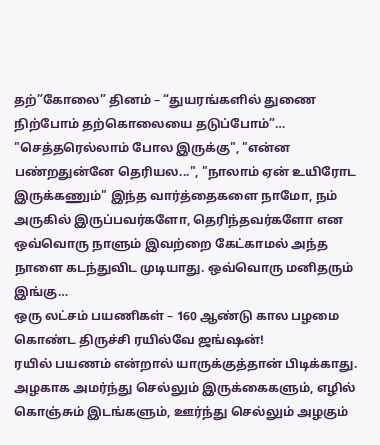தற்”கோலை” தினம் – “துயரங்களில் துணை நிற்போம் தற்கொலையை தடுப்போம்”…
"செத்தரெல்லாம் போல இருக்கு", "என்ன பண்றதுன்னே தெரியல...", "நாலாம் ஏன் உயிரோட இருக்கணும்" இந்த வார்த்தைகளை நாமோ, நம் அருகில் இருப்பவர்களோ, தெரிந்தவர்களோ என ஒவ்வொரு நாளும் இவற்றை கேட்காமல் அந்த நாளை கடந்துவிட முடியாது. ஒவ்வொரு மனிதரும் இங்கு…
ஒரு லட்சம் பயணிகள் – 160 ஆண்டு கால பழமை கொண்ட திருச்சி ரயில்வே ஜங்ஷன்!
ரயில் பயணம் என்றால் யாருக்குத்தான் பிடிக்காது. அழகாக அமர்ந்து செல்லும் இருக்கைகளும், எழில் கொஞ்சும் இடங்களும், ஊர்ந்து செல்லும் அழகும்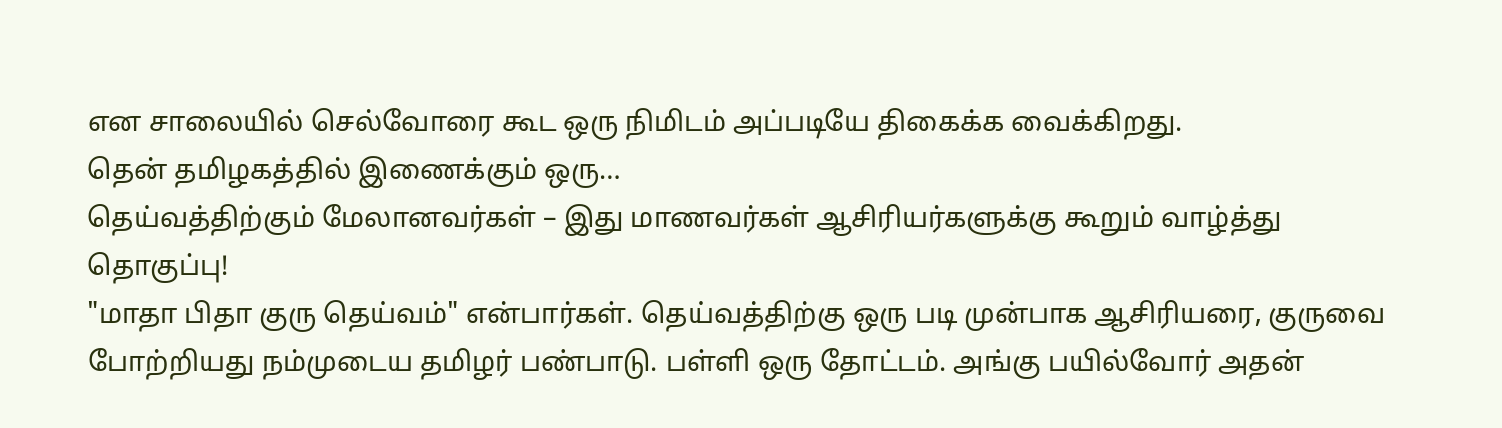என சாலையில் செல்வோரை கூட ஒரு நிமிடம் அப்படியே திகைக்க வைக்கிறது.
தென் தமிழகத்தில் இணைக்கும் ஒரு…
தெய்வத்திற்கும் மேலானவர்கள் – இது மாணவர்கள் ஆசிரியர்களுக்கு கூறும் வாழ்த்து தொகுப்பு!
"மாதா பிதா குரு தெய்வம்" என்பார்கள். தெய்வத்திற்கு ஒரு படி முன்பாக ஆசிரியரை, குருவை போற்றியது நம்முடைய தமிழர் பண்பாடு. பள்ளி ஒரு தோட்டம். அங்கு பயில்வோர் அதன்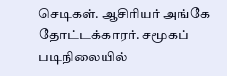செடிகள். ஆசிரியர் அங்கே தோட்டக்காரர். சமூகப் படிநிலையில்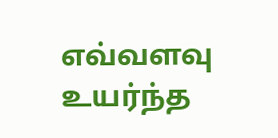எவ்வளவு உயர்ந்த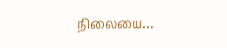நிலையை…